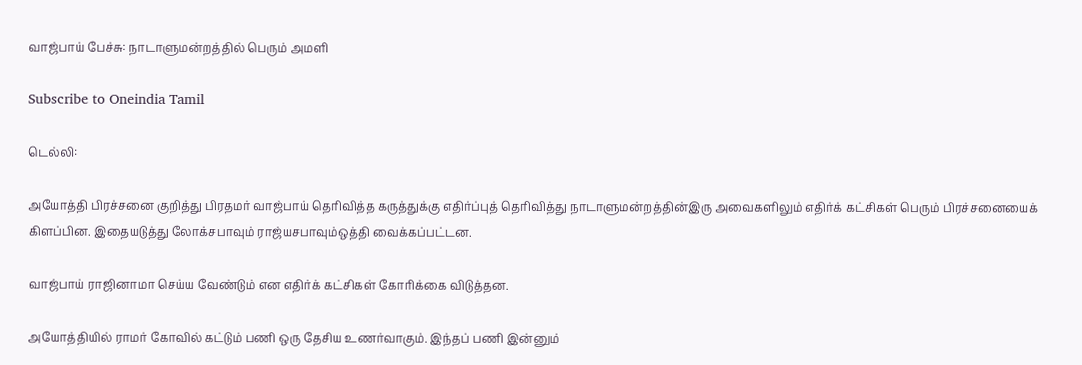வாஜ்பாய் பேச்சு: நாடாளுமன்றத்தில் பெரும் அமளி

Subscribe to Oneindia Tamil

டெல்லி:

அயோத்தி பிரச்சனை குறித்து பிரதமர் வாஜ்பாய் தெரிவித்த கருத்துக்கு எதிர்ப்புத் தெரிவித்து நாடாளுமன்றத்தின்இரு அவைகளிலும் எதிர்க் கட்சிகள் பெரும் பிரச்சனையைக் கிளப்பின. இதையடுத்து லோக்சபாவும் ராஜ்யசபாவும்ஒத்தி வைக்கப்பட்டன.

வாஜ்பாய் ராஜினாமா செய்ய வேண்டும் என எதிர்க் கட்சிகள் கோரிக்கை விடுத்தன.

அயோத்தியில் ராமர் கோவில் கட்டும் பணி ஒரு தேசிய உணர்வாகும். இந்தப் பணி இன்னும்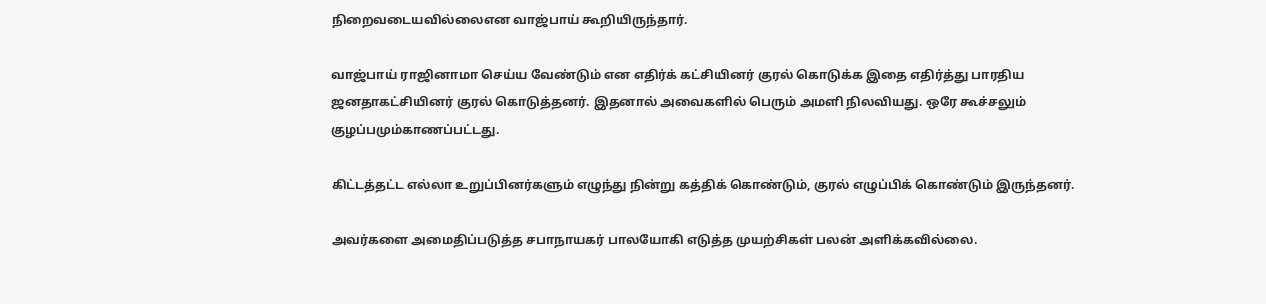நிறைவடையவில்லைஎன வாஜ்பாய் கூறியிருந்தார்.

வாஜ்பாய் ராஜினாமா செய்ய வேண்டும் என எதிர்க் கட்சியினர் குரல் கொடுக்க இதை எதிர்த்து பாரதிய ஜனதாகட்சியினர் குரல் கொடுத்தனர். இதனால் அவைகளில் பெரும் அமளி நிலவியது. ஒரே கூச்சலும் குழப்பமும்காணப்பட்டது.

கிட்டத்தட்ட எல்லா உறுப்பினர்களும் எழுந்து நின்று கத்திக் கொண்டும், குரல் எழுப்பிக் கொண்டும் இருந்தனர்.

அவர்களை அமைதிப்படுத்த சபாநாயகர் பாலயோகி எடுத்த முயற்சிகள் பலன் அளிக்கவில்லை.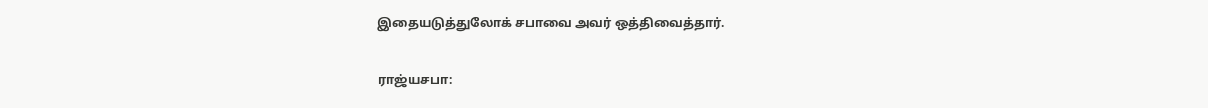இதையடுத்துலோக் சபாவை அவர் ஒத்திவைத்தார்.

ராஜ்யசபா: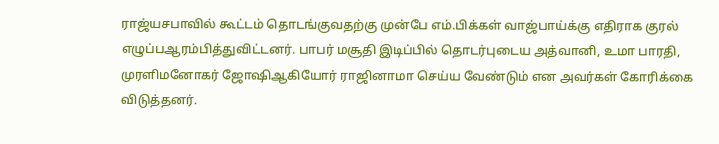ராஜ்யசபாவில் கூட்டம் தொடங்குவதற்கு முன்பே எம்.பிக்கள் வாஜ்பாய்க்கு எதிராக குரல் எழுப்பஆரம்பித்துவிட்டனர். பாபர் மசூதி இடிப்பில் தொடர்புடைய அத்வானி, உமா பாரதி, முரளிமனோகர் ஜோஷிஆகியோர் ராஜினாமா செய்ய வேண்டும் என அவர்கள் கோரிக்கை விடுத்தனர்.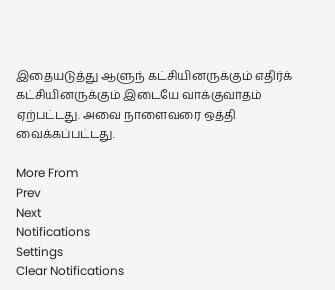இதையடுத்து ஆளுந் கட்சியினருக்கும் எதிர்க் கட்சியினருக்கும் இடையே வாக்குவாதம் ஏற்பட்டது. அவை நாளைவரை ஒத்தி வைக்கப்பட்டது.

More From
Prev
Next
Notifications
Settings
Clear Notifications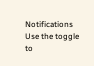Notifications
Use the toggle to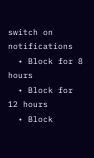switch on notifications
  • Block for 8 hours
  • Block for 12 hours
  • Block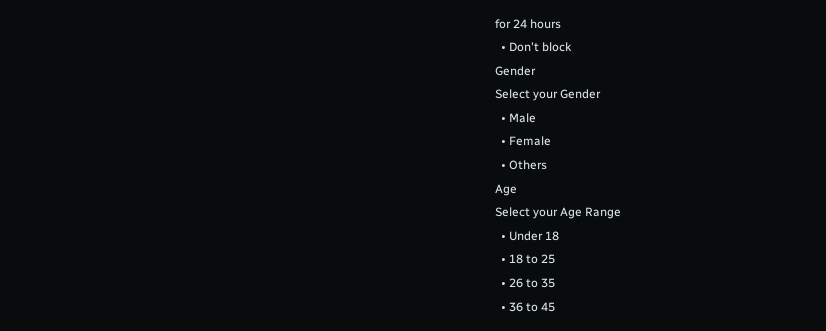for 24 hours
  • Don't block
Gender
Select your Gender
  • Male
  • Female
  • Others
Age
Select your Age Range
  • Under 18
  • 18 to 25
  • 26 to 35
  • 36 to 45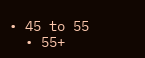• 45 to 55
  • 55+